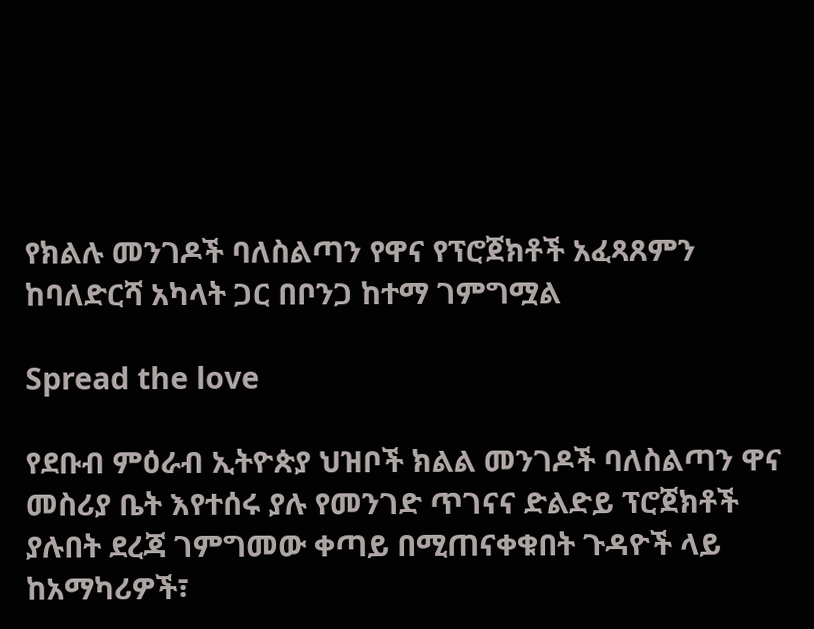የክልሉ መንገዶች ባለስልጣን የዋና የፕሮጀክቶች አፈጻጸምን ከባለድርሻ አካላት ጋር በቦንጋ ከተማ ገምግሟል

Spread the love

የደቡብ ምዕራብ ኢትዮጵያ ህዝቦች ክልል መንገዶች ባለስልጣን ዋና መስሪያ ቤት እየተሰሩ ያሉ የመንገድ ጥገናና ድልድይ ፕሮጀክቶች ያሉበት ደረጃ ገምግመው ቀጣይ በሚጠናቀቁበት ጉዳዮች ላይ ከአማካሪዎች፣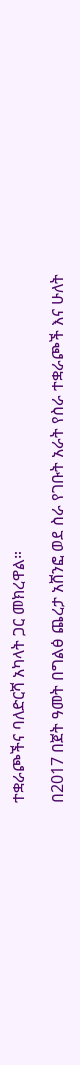ተቋራጮችና ባለድርሻ አካላት ጋር መክረዋል።

በ2017 በጀት ዓመት በግልፅ ጨረታ አሸንፎ ወደ ስራ የገቡት አራት የስራ ተቋራጮች እና ሁለት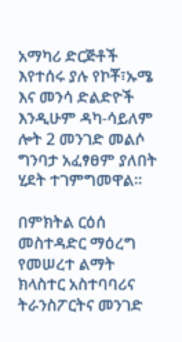አማካሪ ድርጅቶች እየተሰሩ ያሉ የኮቾ፣ኡሜ እና መንሳ ድልድዮች እንዲሁም ዳካ-ሳይለም ሎት 2 መንገድ መልሶ ግንባታ አፈፃፀም ያለበት ሂደት ተገምግመዋል።

በምክትል ርዕሰ መስተዳድር ማዕረግ የመሠረተ ልማት ክላስተር አስተባባሪና ትራንስፖርትና መንገድ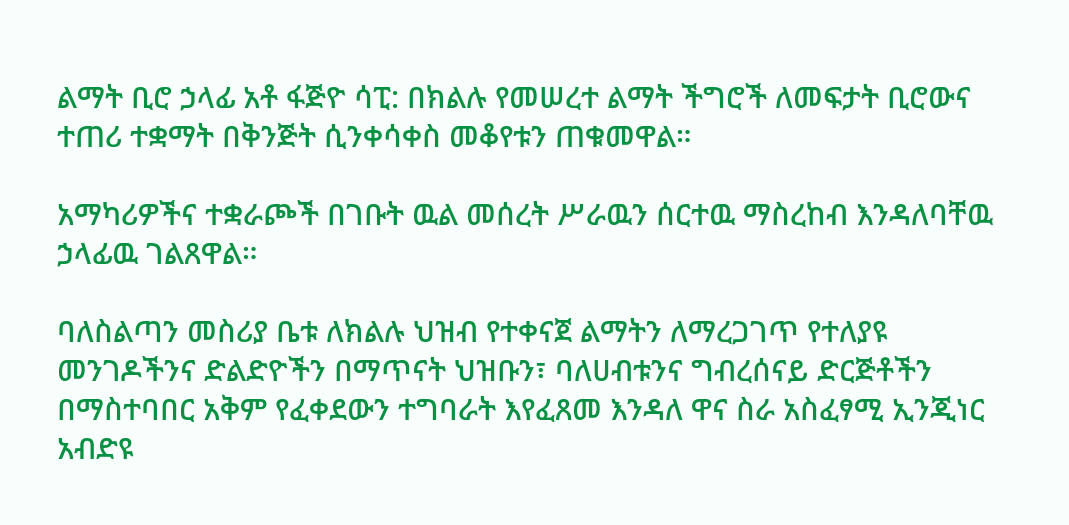ልማት ቢሮ ኃላፊ አቶ ፋጅዮ ሳፒ: በክልሉ የመሠረተ ልማት ችግሮች ለመፍታት ቢሮውና ተጠሪ ተቋማት በቅንጅት ሲንቀሳቀስ መቆየቱን ጠቁመዋል።

አማካሪዎችና ተቋራጮች በገቡት ዉል መሰረት ሥራዉን ሰርተዉ ማስረከብ እንዳለባቸዉ ኃላፊዉ ገልጸዋል።

ባለስልጣን መስሪያ ቤቱ ለክልሉ ህዝብ የተቀናጀ ልማትን ለማረጋገጥ የተለያዩ መንገዶችንና ድልድዮችን በማጥናት ህዝቡን፣ ባለሀብቱንና ግብረሰናይ ድርጅቶችን በማስተባበር አቅም የፈቀደውን ተግባራት እየፈጸመ እንዳለ ዋና ስራ አስፈፃሚ ኢንጂነር አብድዩ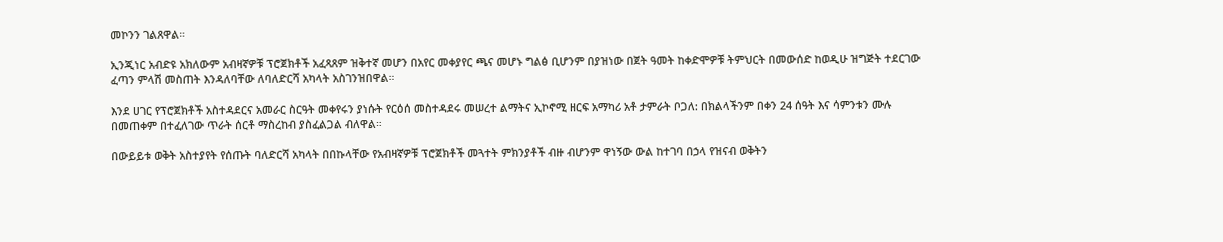መኮንን ገልጸዋል።

ኢንጂነር አብድዩ አክለውም አብዛኛዎቹ ፕሮጀክቶች አፈጻጸም ዝቅተኛ መሆን በአየር መቀያየር ጫና መሆኑ ግልፅ ቢሆንም በያዝነው በጀት ዓመት ከቀድሞዎቹ ትምህርት በመውሰድ ከወዲሁ ዝግጅት ተደርገው ፈጣን ምላሽ መስጠት እንዳለባቸው ለባለድርሻ አካላት አስገንዝበዋል።

እንደ ሀገር የፕሮጀክቶች አስተዳደርና አመራር ስርዓት መቀየሩን ያነሱት የርዕሰ መስተዳደሩ መሠረተ ልማትና ኢኮኖሚ ዘርፍ አማካሪ አቶ ታምራት ቦጋለ: በክልላችንም በቀን 24 ሰዓት እና ሳምንቱን ሙሉ በመጠቀም በተፈለገው ጥራት ሰርቶ ማስረከብ ያስፈልጋል ብለዋል።

በውይይቱ ወቅት አስተያየት የሰጡት ባለድርሻ አካላት በበኩላቸው የአብዛኛዎቹ ፕሮጀክቶች መጓተት ምክንያቶች ብዙ ብሆንም ዋነኝው ውል ከተገባ በኃላ የዝናብ ወቅትን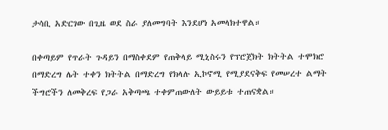ታሳቢ አድርገው በጊዜ ወደ ስራ ያለመግባት እንደሆነ አመላክተዋል።

በቀጣይም የጥራት ጉዳይን በማስቀደም የጠቅላይ ሚኒስሩን የፕሮጀክት ክትትል ተሞክሮ በማድረግ ሌት ተቀን ክትትል በማድረግ የክላሉ ኢኮኖሚ የሚያደናቅፍ የመሠረተ ልማት ችግሮችን ለመቅረፍ የጋራ አቅጣጫ ተቀምጠውለት ውይይቱ ተጠናቋል።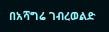በአሻግሬ ገብረወልድ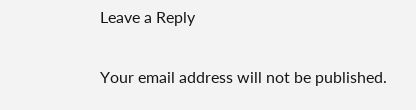Leave a Reply

Your email address will not be published.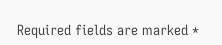Required fields are marked *